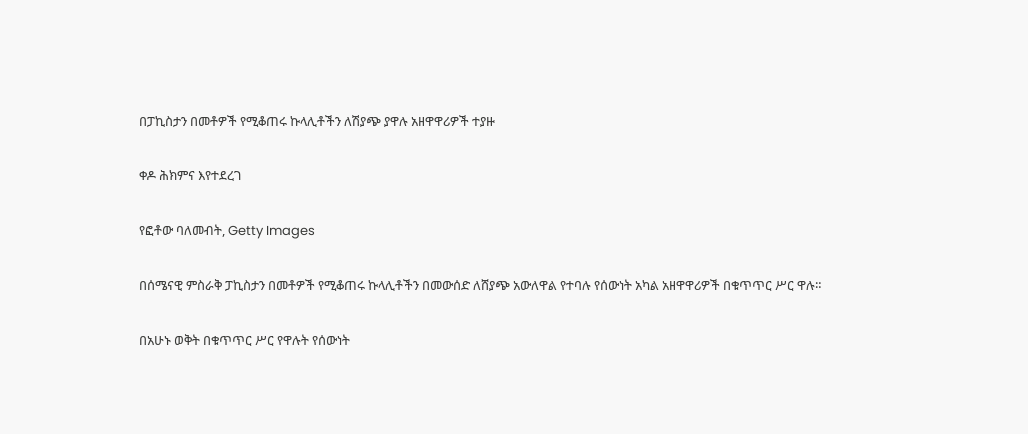በፓኪስታን በመቶዎች የሚቆጠሩ ኩላሊቶችን ለሽያጭ ያዋሉ አዘዋዋሪዎች ተያዙ

ቀዶ ሕክምና እየተደረገ

የፎቶው ባለመብት, Getty Images

በሰሜናዊ ምስራቅ ፓኪስታን በመቶዎች የሚቆጠሩ ኩላሊቶችን በመውሰድ ለሸያጭ አውለዋል የተባሉ የሰውነት አካል አዘዋዋሪዎች በቁጥጥር ሥር ዋሉ።

በአሁኑ ወቅት በቁጥጥር ሥር የዋሉት የሰውነት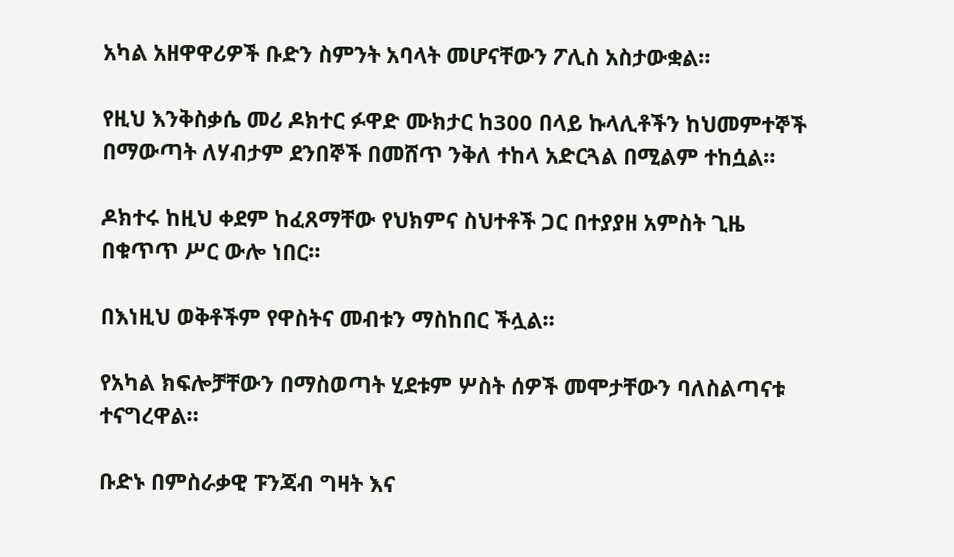አካል አዘዋዋሪዎች ቡድን ስምንት አባላት መሆናቸውን ፖሊስ አስታውቋል።

የዚህ እንቅስቃሴ መሪ ዶክተር ፉዋድ ሙክታር ከ300 በላይ ኩላሊቶችን ከህመምተኞች በማውጣት ለሃብታም ደንበኞች በመሸጥ ንቅለ ተከላ አድርጓል በሚልም ተከሷል።

ዶክተሩ ከዚህ ቀደም ከፈጸማቸው የህክምና ስህተቶች ጋር በተያያዘ አምስት ጊዜ በቁጥጥ ሥር ውሎ ነበር።

በእነዚህ ወቅቶችም የዋስትና መብቱን ማስከበር ችሏል።

የአካል ክፍሎቻቸውን በማስወጣት ሂደቱም ሦስት ሰዎች መሞታቸውን ባለስልጣናቱ ተናግረዋል።

ቡድኑ በምስራቃዊ ፑንጃብ ግዛት እና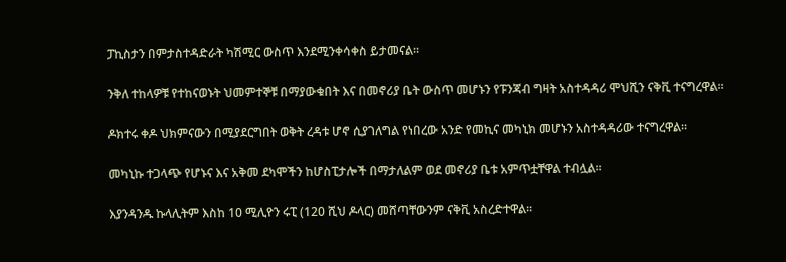ፓኪስታን በምታስተዳድራት ካሽሚር ውስጥ እንደሚንቀሳቀስ ይታመናል።

ንቅለ ተከላዎቹ የተከናወኑት ህመምተኞቹ በማያውቁበት እና በመኖሪያ ቤት ውስጥ መሆኑን የፑንጃብ ግዛት አስተዳዳሪ ሞህሺን ናቅቪ ተናግረዋል።

ዶክተሩ ቀዶ ህክምናውን በሚያደርግበት ወቅት ረዳቱ ሆኖ ሲያገለግል የነበረው አንድ የመኪና መካኒክ መሆኑን አስተዳዳሪው ተናግረዋል።

መካኒኩ ተጋላጭ የሆኑና እና አቅመ ደካሞችን ከሆስፒታሎች በማታለልም ወደ መኖሪያ ቤቱ አምጥቷቸዋል ተብሏል።

እያንዳንዱ ኩላሊትም እስከ 10 ሚሊዮን ሩፒ (120 ሺህ ዶላር) መሸጣቸውንም ናቅቪ አስረድተዋል።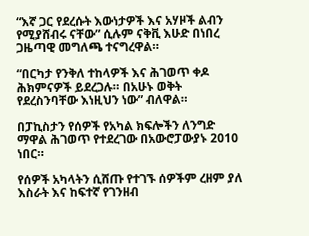“እኛ ጋር የደረሱት እውነታዎች እና አሃዞች ልብን የሚያሸብሩ ናቸው” ሲሉም ናቅቪ እሁድ በነበረ ጋዜጣዊ መግለጫ ተናግረዋል።

“በርካታ የንቅለ ተከላዎች እና ሕገወጥ ቀዶ ሕክምናዎች ይደረጋሉ። በአሁኑ ወቅት የደረስንባቸው እነዚህን ነው” ብለዋል።

በፓኪስታን የሰዎች የአካል ክፍሎችን ለንግድ ማዋል ሕገወጥ የተደረገው በአውሮፓውያኑ 2010 ነበር።

የሰዎች አካላትን ሲሸጡ የተገኙ ሰዎችም ረዘም ያለ እስራት እና ከፍተኛ የገንዘብ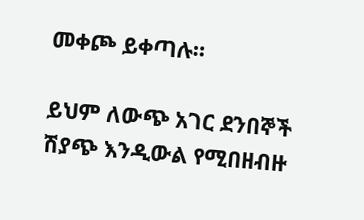መቀጮ ይቀጣሉ።

ይህም ለውጭ አገር ደንበኞች ሽያጭ እንዲውል የሚበዘብዙ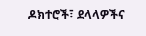ዶክተሮች፣ ደላላዎችና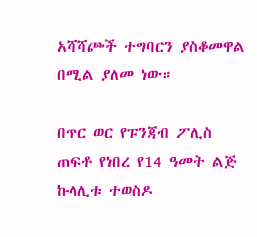አሻሻጮች ተግባርን ያስቆመዋል በሚል ያለመ ነው።

በጥር ወር የፑንጃብ ፖሊስ ጠፍቶ የነበረ የ14 ዓመት ልጅ ኩላሊቱ ተወስዶ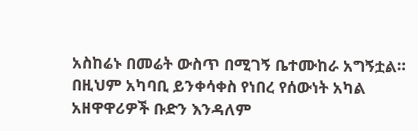አስከሬኑ በመሬት ውስጥ በሚገኝ ቤተሙከራ አግኝቷል። በዚህም አካባቢ ይንቀሳቀስ የነበረ የሰውነት አካል አዘዋዋሪዎች ቡድን እንዳለም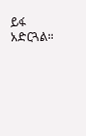ይፋ አድርጓል።